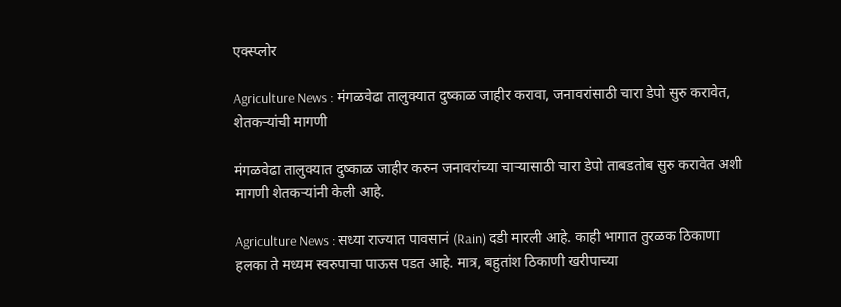एक्स्प्लोर

Agriculture News : मंगळवेढा तालुक्यात दुष्काळ जाहीर करावा, जनावरांसाठी चारा डेपो सुरु करावेत, शेतकऱ्यांची मागणी

मंगळवेढा तालुक्यात दुष्काळ जाहीर करुन जनावरांच्या चाऱ्यासाठी चारा डेपो ताबडतोब सुरु करावेत अशी मागणी शेतकऱ्यांनी केली आहे.

Agriculture News : सध्या राज्यात पावसानं (Rain) दडी मारली आहे. काही भागात तुरळक ठिकाणा हलका ते मध्यम स्वरुपाचा पाऊस पडत आहे. मात्र, बहुतांश ठिकाणी खरीपाच्या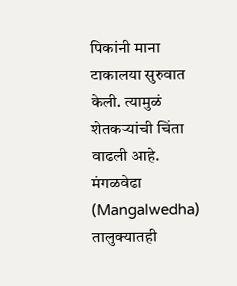पिकांनी माना टाकालया सुरुवात केली. त्यामुळं शेतकऱ्यांची चिंता वाढली आहे. मंगळवेढा (Mangalwedha) तालुक्यातही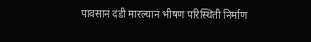पावसानं दडी मारल्यानं भीषण परिस्थिती निर्माण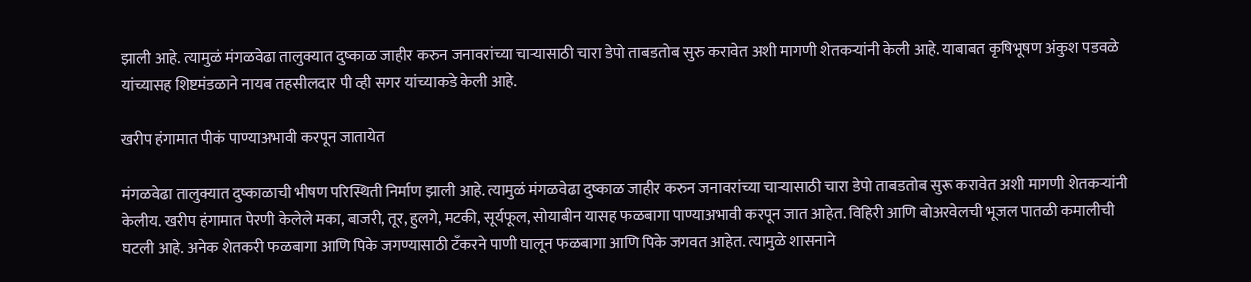झाली आहे. त्यामुळं मंगळवेढा तालुक्यात दुष्काळ जाहीर करुन जनावरांच्या चाऱ्यासाठी चारा डेपो ताबडतोब सुरु करावेत अशी मागणी शेतकऱ्यांनी केली आहे. याबाबत कृषिभूषण अंकुश पडवळे यांच्यासह शिष्टमंडळाने नायब तहसीलदार पी व्ही सगर यांच्याकडे केली आहे.

खरीप हंगामात पीकं पाण्याअभावी करपून जातायेत

मंगळवेढा तालुक्यात दुष्काळाची भीषण परिस्थिती निर्माण झाली आहे. त्यामुळं मंगळवेढा दुष्काळ जाहीर करुन जनावरांच्या चाऱ्यासाठी चारा डेपो ताबडतोब सुरू करावेत अशी मागणी शेतकऱ्यांनी केलीय. खरीप हंगामात पेरणी केलेले मका, बाजरी, तूर, हुलगे, मटकी, सूर्यफूल, सोयाबीन यासह फळबागा पाण्याअभावी करपून जात आहेत. विहिरी आणि बोअरवेलची भूजल पातळी कमालीची घटली आहे. अनेक शेतकरी फळबागा आणि पिके जगण्यासाठी टॅंकरने पाणी घालून फळबागा आणि पिके जगवत आहेत. त्यामुळे शासनाने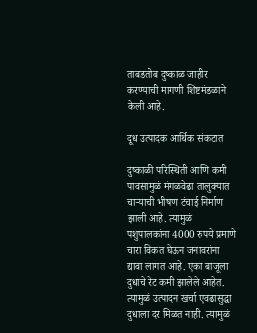ताबडतोब दुष्काळ जाहीर करण्याची मागणी शिष्टमंडळाने केली आहे.

दूध उत्पादक आर्थिक संकटात

दुष्काळी परिस्थिती आणि कमी पावसामुळं मंगळवेढा तालुक्यात चाऱ्याची भीषण टंचाई निर्माण झाली आहे. त्यामुळं पशुपालकांना 4000 रुपये प्रमाणे चारा विकत घेऊन जनावरांना द्यावा लागत आहे. एका बाजूला दुधाचे रेट कमी झालेले आहेत. त्यामुळं उत्पादन खर्चा एवढासुद्धा दुधाला दर मिळत नाही. त्यामुळं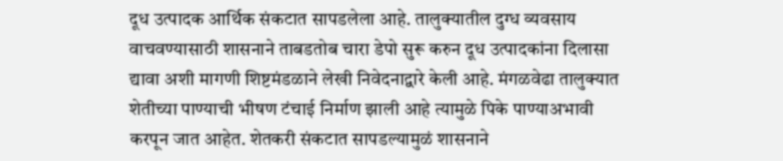दूध उत्पादक आर्थिक संकटात सापडलेला आहे. तालुक्यातील दुग्ध व्यवसाय वाचवण्यासाठी शासनाने ताबडतोब चारा डेपो सुरू करुन दूध उत्पादकांना दिलासा द्यावा अशी मागणी शिष्टमंडळाने लेखी निवेदनाद्वारे केली आहे. मंगळवेढा तालुक्यात शेतीच्या पाण्याची भीषण टंचाई निर्माण झाली आहे त्यामुळे पिके पाण्याअभावी करपून जात आहेत. शेतकरी संकटात सापडल्यामुळं शासनाने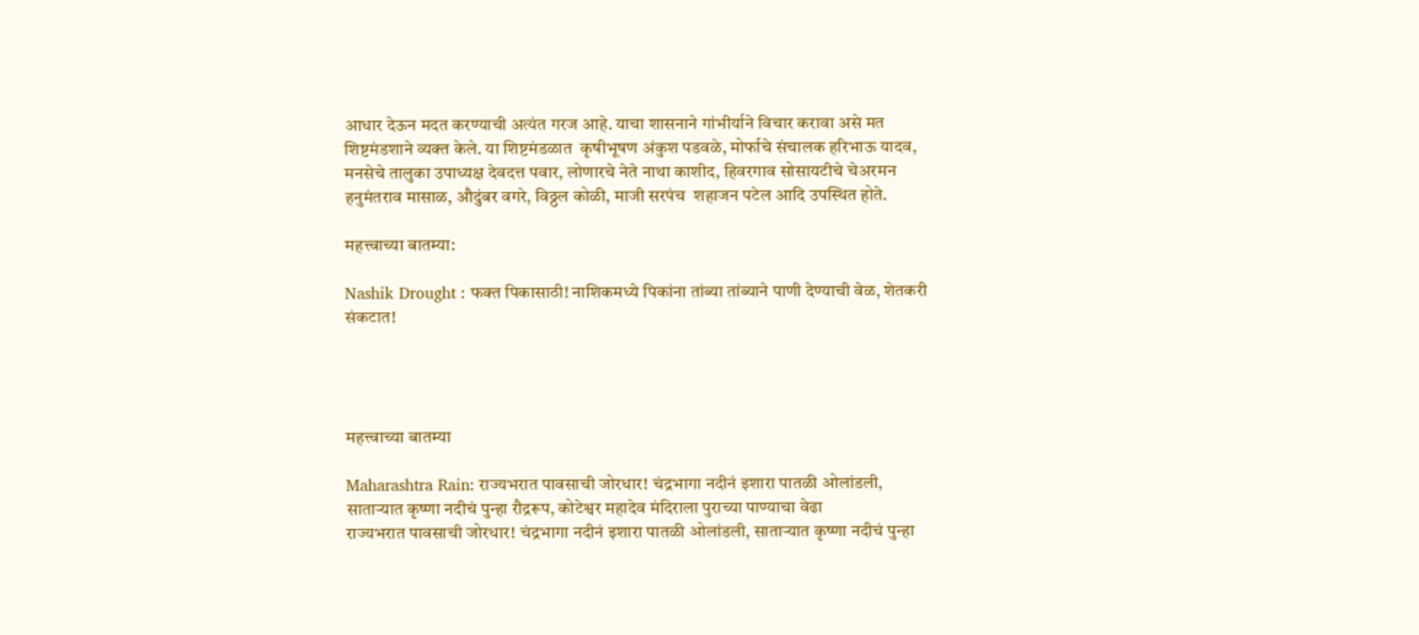आधार देऊन मदत करण्याची अत्यंत गरज आहे. याचा शासनाने गांभीर्याने विचार करावा असे मत शिष्टमंडशाने व्यक्त केले. या शिष्टमंडळात  कृषीभूषण अंकुश पडवळे, मोर्फाचे संचालक हरिभाऊ यादव, मनसेचे तालुका उपाध्यक्ष देवदत्त पवार, लोणारचे नेते नाथा काशीद, हिवरगाव सोसायटीचे चेअरमन हनुमंतराव मासाळ, औदुंबर वगरे, विठ्ठल कोळी, माजी सरपंच  शहाजन पटेल आदि उपस्थित होते.

महत्त्वाच्या बातम्या:

Nashik Drought : फक्त पिकासाठी! नाशिकमध्ये पिकांना तांब्या तांब्याने पाणी देण्याची वेळ, शेतकरी संकटात!




महत्त्वाच्या बातम्या

Maharashtra Rain: राज्यभरात पावसाची जोरधार! चंद्रभागा नदीनं इशारा पातळी ओलांडली, साताऱ्यात कृष्णा नदीचं पुन्हा रौद्ररूप, कोटेश्वर महादेव मंदिराला पुराच्या पाण्याचा वेढा
राज्यभरात पावसाची जोरधार! चंद्रभागा नदीनं इशारा पातळी ओलांडली, साताऱ्यात कृष्णा नदीचं पुन्हा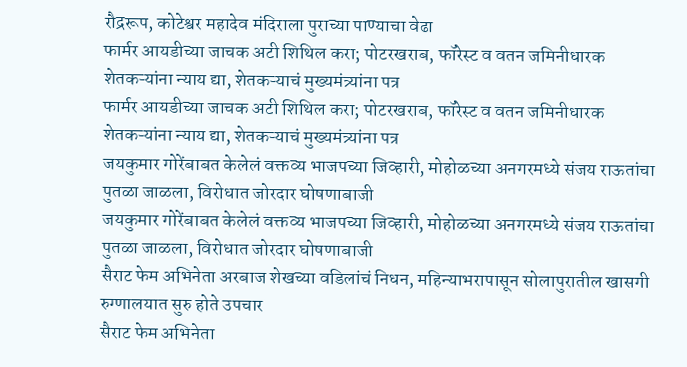रौद्ररूप, कोटेश्वर महादेव मंदिराला पुराच्या पाण्याचा वेढा
फार्मर आयडीच्या जाचक अटी शिथिल करा; पोटरखराब, फॉरेस्ट व वतन जमिनीधारक शेतकऱ्यांना न्याय द्या, शेतकऱ्याचं मुख्यमंत्र्यांना पत्र
फार्मर आयडीच्या जाचक अटी शिथिल करा; पोटरखराब, फॉरेस्ट व वतन जमिनीधारक शेतकऱ्यांना न्याय द्या, शेतकऱ्याचं मुख्यमंत्र्यांना पत्र
जयकुमार गोरेंबाबत केलेलं वक्तव्य भाजपच्या जिव्हारी, मोहोळच्या अनगरमध्ये संजय राऊतांचा पुतळा जाळला, विरोधात जोरदार घोषणाबाजी
जयकुमार गोरेंबाबत केलेलं वक्तव्य भाजपच्या जिव्हारी, मोहोळच्या अनगरमध्ये संजय राऊतांचा पुतळा जाळला, विरोधात जोरदार घोषणाबाजी
सैराट फेम अभिनेता अरबाज शेखच्या वडिलांचं निधन, महिन्याभरापासून सोलापुरातील खासगी रुग्णालयात सुरु होते उपचार
सैराट फेम अभिनेता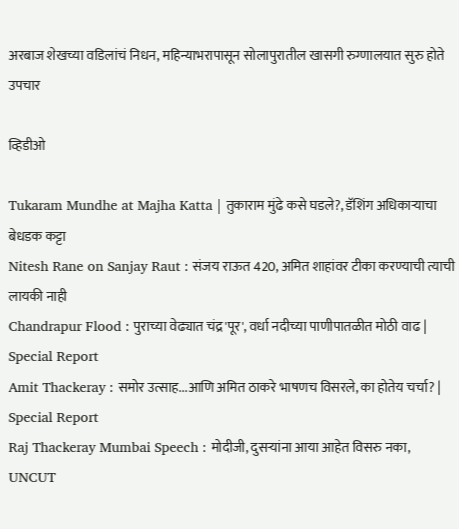अरबाज शेखच्या वडिलांचं निधन, महिन्याभरापासून सोलापुरातील खासगी रुग्णालयात सुरु होते उपचार

व्हिडीओ

Tukaram Mundhe at Majha Katta | तुकाराम मुंढे कसे घडले?, डॅशिंग अधिकाऱ्याचा बेधडक कट्टा
Nitesh Rane on Sanjay Raut : संजय राऊत 420, अमित शाहांवर टीका करण्याची त्याची लायकी नाही
Chandrapur Flood : पुराच्या वेढ्यात चंद्र'पूर', वर्धा नदीच्या पाणीपातळीत मोठी वाढ | Special Report
Amit Thackeray : समोर उत्साह...आणि अमित ठाकरे भाषणच विसरले, का होतेय चर्चा? | Special Report
Raj Thackeray Mumbai Speech : मोदीजी, दुसऱ्यांना आया आहेत विसरु नका, UNCUT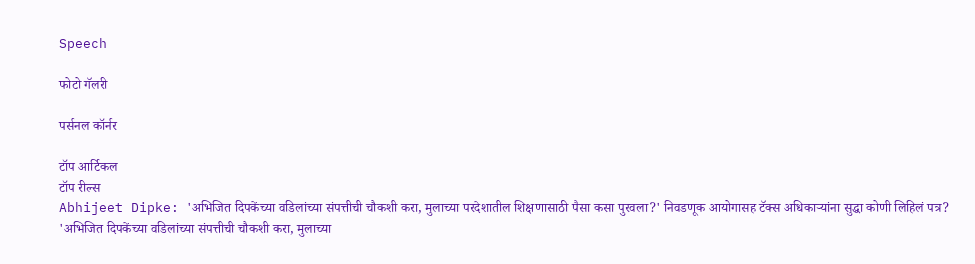Speech

फोटो गॅलरी

पर्सनल कॉर्नर

टॉप आर्टिकल
टॉप रील्स
Abhijeet Dipke: 'अभिजित दिपकेंच्या वडिलांच्या संपत्तीची चौकशी करा, मुलाच्या परदेशातील शिक्षणासाठी पैसा कसा पुरवला?' निवडणूक आयोगासह टॅक्स अधिकाऱ्यांना सुद्धा कोणी लिहिलं पत्र?
'अभिजित दिपकेंच्या वडिलांच्या संपत्तीची चौकशी करा, मुलाच्या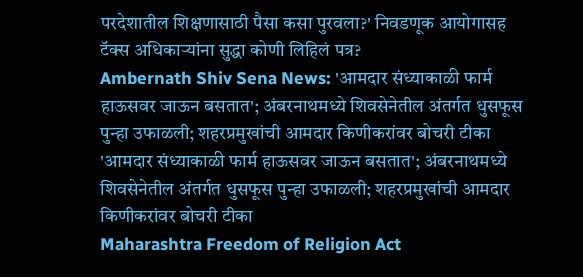परदेशातील शिक्षणासाठी पैसा कसा पुरवला?' निवडणूक आयोगासह टॅक्स अधिकाऱ्यांना सुद्धा कोणी लिहिलं पत्र?
Ambernath Shiv Sena News: 'आमदार संध्याकाळी फार्म हाऊसवर जाऊन बसतात'; अंबरनाथमध्ये शिवसेनेतील अंतर्गत धुसफूस पुन्हा उफाळली; शहरप्रमुखांची आमदार किणीकरांवर बोचरी टीका
'आमदार संध्याकाळी फार्म हाऊसवर जाऊन बसतात'; अंबरनाथमध्ये शिवसेनेतील अंतर्गत धुसफूस पुन्हा उफाळली; शहरप्रमुखांची आमदार किणीकरांवर बोचरी टीका
Maharashtra Freedom of Religion Act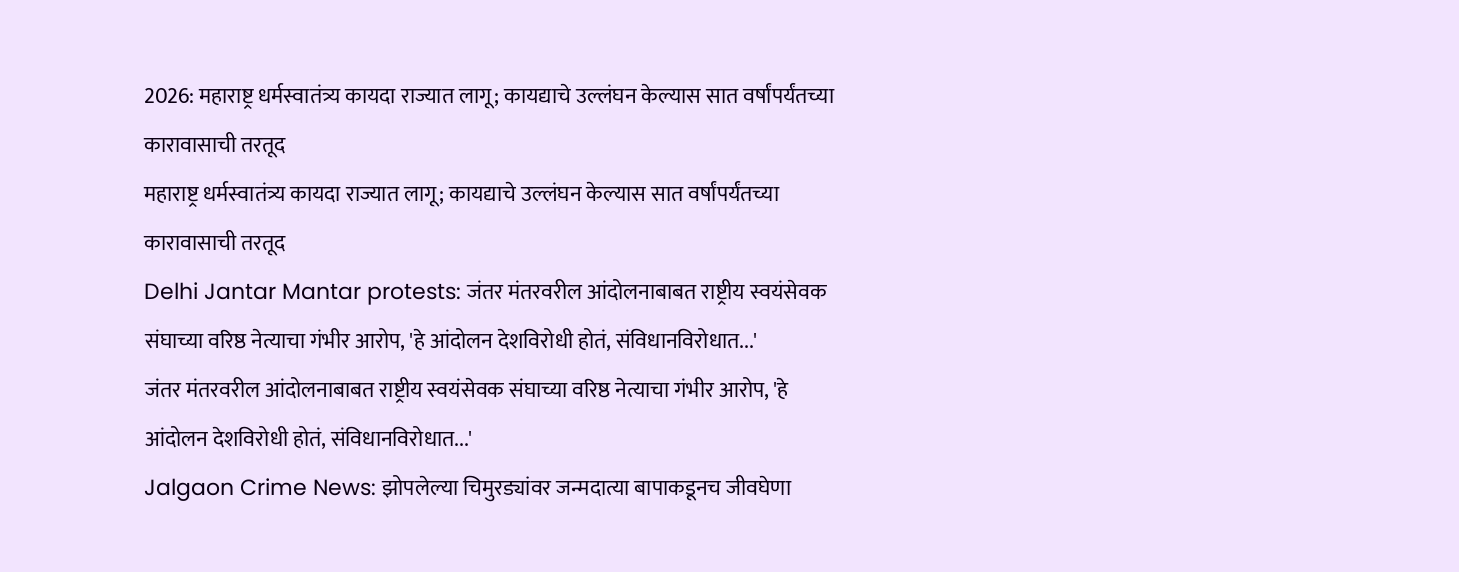2026: महाराष्ट्र धर्मस्वातंत्र्य कायदा राज्यात लागू; कायद्याचे उल्लंघन केल्यास सात वर्षांपर्यंतच्या कारावासाची तरतूद
महाराष्ट्र धर्मस्वातंत्र्य कायदा राज्यात लागू; कायद्याचे उल्लंघन केल्यास सात वर्षांपर्यंतच्या कारावासाची तरतूद
Delhi Jantar Mantar protests: जंतर मंतरवरील आंदोलनाबाबत राष्ट्रीय स्वयंसेवक संघाच्या वरिष्ठ नेत्याचा गंभीर आरोप, 'हे आंदोलन देशविरोधी होतं, संविधानविरोधात...'
जंतर मंतरवरील आंदोलनाबाबत राष्ट्रीय स्वयंसेवक संघाच्या वरिष्ठ नेत्याचा गंभीर आरोप, 'हे आंदोलन देशविरोधी होतं, संविधानविरोधात...'
Jalgaon Crime News: झोपलेल्या चिमुरड्यांवर जन्मदात्या बापाकडूनच जीवघेणा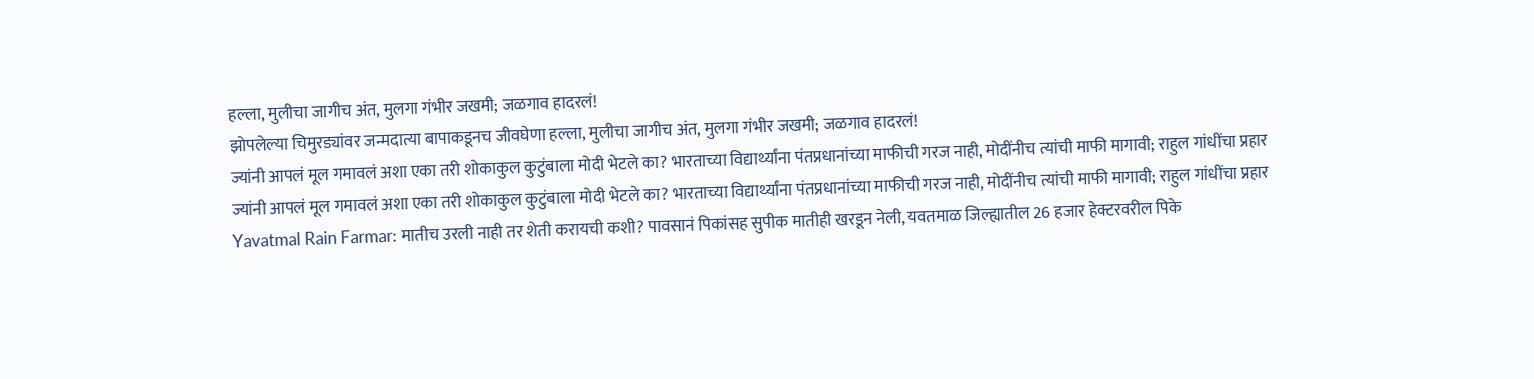हल्ला, मुलीचा जागीच अंत, मुलगा गंभीर जखमी; जळगाव हादरलं!
झोपलेल्या चिमुरड्यांवर जन्मदात्या बापाकडूनच जीवघेणा हल्ला, मुलीचा जागीच अंत, मुलगा गंभीर जखमी; जळगाव हादरलं!
ज्यांनी आपलं मूल गमावलं अशा एका तरी शोकाकुल कुटुंबाला मोदी भेटले का? भारताच्या विद्यार्थ्यांना पंतप्रधानांच्या माफीची गरज नाही, मोदींनीच त्यांची माफी मागावी; राहुल गांधींचा प्रहार
ज्यांनी आपलं मूल गमावलं अशा एका तरी शोकाकुल कुटुंबाला मोदी भेटले का? भारताच्या विद्यार्थ्यांना पंतप्रधानांच्या माफीची गरज नाही, मोदींनीच त्यांची माफी मागावी; राहुल गांधींचा प्रहार
Yavatmal Rain Farmar: मातीच उरली नाही तर शेती करायची कशी? पावसानं पिकांसह सुपीक मातीही खरडून नेली, यवतमाळ जिल्ह्यातील 26 हजार हेक्टरवरील पिके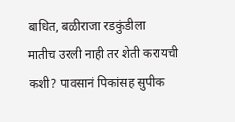बाधित, बळीराजा रडकुंडीला
मातीच उरली नाही तर शेती करायची कशी? पावसानं पिकांसह सुपीक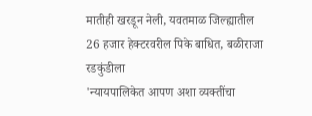मातीही खरडून नेली, यवतमाळ जिल्ह्यातील 26 हजार हेक्टरवरील पिके बाधित, बळीराजा रडकुंडीला
'न्यायपालिकेत आपण अशा व्यक्तींचा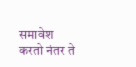समावेश करतो नंतर ते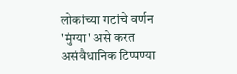लोकांच्या गटांचे वर्णन 'मुंग्या' असे करत असंवैधानिक टिप्पण्या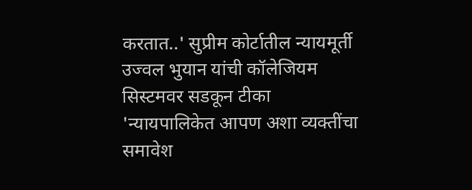करतात..' सुप्रीम कोर्टातील न्यायमूर्ती उज्वल भुयान यांची कॉलेजियम सिस्टमवर सडकून टीका
'न्यायपालिकेत आपण अशा व्यक्तींचा समावेश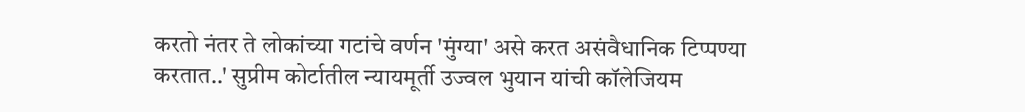करतो नंतर ते लोकांच्या गटांचे वर्णन 'मुंग्या' असे करत असंवैधानिक टिप्पण्या करतात..' सुप्रीम कोर्टातील न्यायमूर्ती उज्वल भुयान यांची कॉलेजियम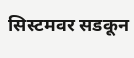सिस्टमवर सडकून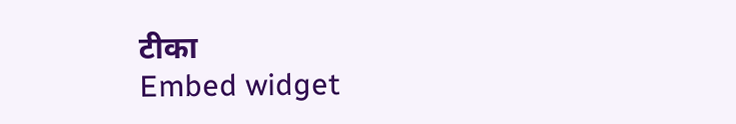टीका
Embed widget